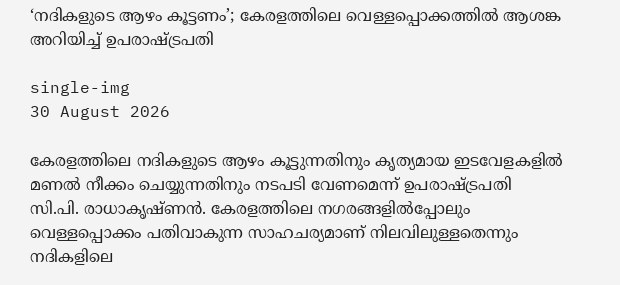‘നദികളുടെ ആഴം കൂട്ടണം’; കേരളത്തിലെ വെള്ളപ്പൊക്കത്തിൽ ആശങ്ക അറിയിച്ച് ഉപരാഷ്ട്രപതി

single-img
30 August 2026

കേരളത്തിലെ നദികളുടെ ആഴം കൂട്ടുന്നതിനും കൃത്യമായ ഇടവേളകളിൽ മണൽ നീക്കം ചെയ്യുന്നതിനും നടപടി വേണമെന്ന് ഉപരാഷ്ട്രപതി സി.പി. രാധാകൃഷ്ണൻ. കേരളത്തിലെ നഗരങ്ങളിൽപ്പോലും വെള്ളപ്പൊക്കം പതിവാകുന്ന സാഹചര്യമാണ് നിലവിലുള്ളതെന്നും നദികളിലെ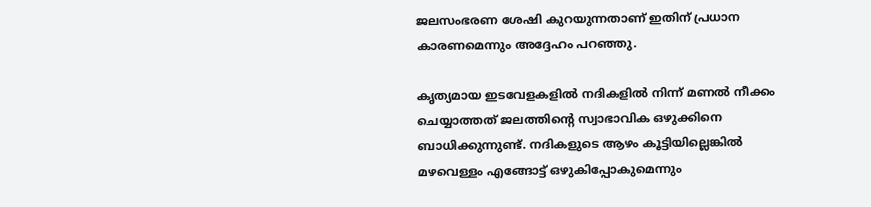ജലസംഭരണ ശേഷി കുറയുന്നതാണ് ഇതിന് പ്രധാന കാരണമെന്നും അദ്ദേഹം പറഞ്ഞു.

കൃത്യമായ ഇടവേളകളിൽ നദികളിൽ നിന്ന് മണൽ നീക്കം ചെയ്യാത്തത് ജലത്തിന്റെ സ്വാഭാവിക ഒഴുക്കിനെ ബാധിക്കുന്നുണ്ട്. നദികളുടെ ആഴം കൂട്ടിയില്ലെങ്കിൽ മഴവെള്ളം എങ്ങോട്ട് ഒഴുകിപ്പോകുമെന്നും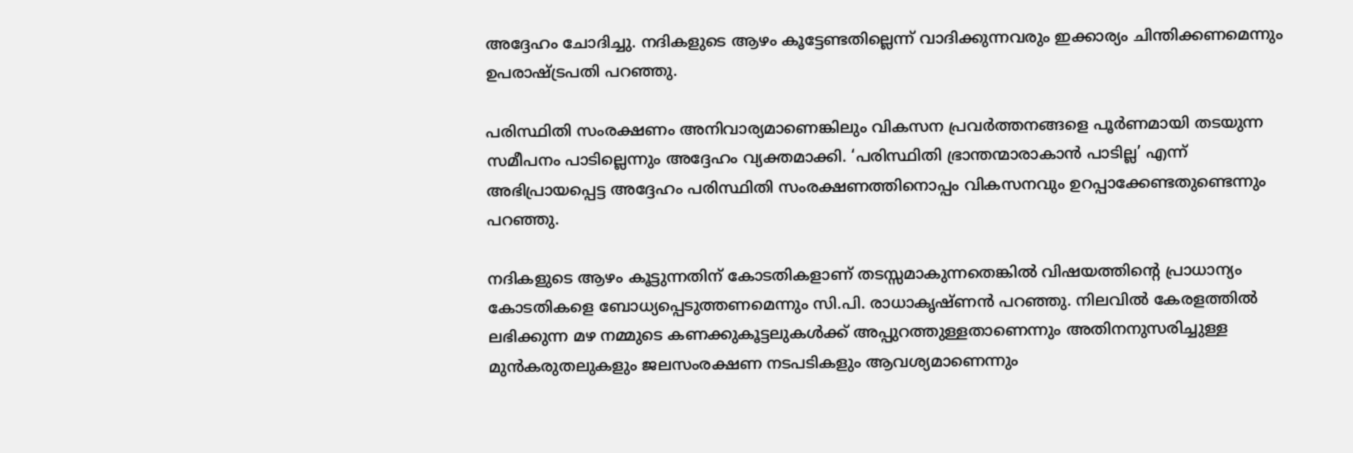അദ്ദേഹം ചോദിച്ചു. നദികളുടെ ആഴം കൂട്ടേണ്ടതില്ലെന്ന് വാദിക്കുന്നവരും ഇക്കാര്യം ചിന്തിക്കണമെന്നും ഉപരാഷ്ട്രപതി പറഞ്ഞു.

പരിസ്ഥിതി സംരക്ഷണം അനിവാര്യമാണെങ്കിലും വികസന പ്രവർത്തനങ്ങളെ പൂർണമായി തടയുന്ന സമീപനം പാടില്ലെന്നും അദ്ദേഹം വ്യക്തമാക്കി. ‘പരിസ്ഥിതി ഭ്രാന്തന്മാരാകാൻ പാടില്ല’ എന്ന് അഭിപ്രായപ്പെട്ട അദ്ദേഹം പരിസ്ഥിതി സംരക്ഷണത്തിനൊപ്പം വികസനവും ഉറപ്പാക്കേണ്ടതുണ്ടെന്നും പറഞ്ഞു.

നദികളുടെ ആഴം കൂട്ടുന്നതിന് കോടതികളാണ് തടസ്സമാകുന്നതെങ്കിൽ വിഷയത്തിന്റെ പ്രാധാന്യം കോടതികളെ ബോധ്യപ്പെടുത്തണമെന്നും സി.പി. രാധാകൃഷ്ണൻ പറഞ്ഞു. നിലവിൽ കേരളത്തിൽ ലഭിക്കുന്ന മഴ നമ്മുടെ കണക്കുകൂട്ടലുകൾക്ക് അപ്പുറത്തുള്ളതാണെന്നും അതിനനുസരിച്ചുള്ള മുൻകരുതലുകളും ജലസംരക്ഷണ നടപടികളും ആവശ്യമാണെന്നും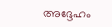അദ്ദേഹം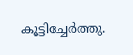കൂട്ടിച്ചേർത്തു.